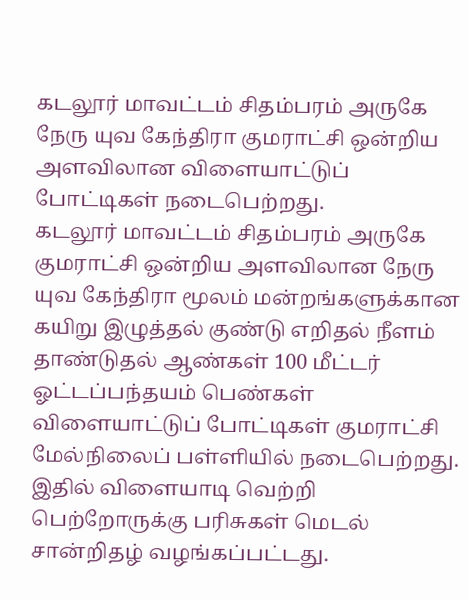கடலூர் மாவட்டம் சிதம்பரம் அருகே நேரு யுவ கேந்திரா குமராட்சி ஒன்றிய அளவிலான விளையாட்டுப் போட்டிகள் நடைபெற்றது.
கடலூர் மாவட்டம் சிதம்பரம் அருகே குமராட்சி ஒன்றிய அளவிலான நேரு யுவ கேந்திரா மூலம் மன்றங்களுக்கான கயிறு இழுத்தல் குண்டு எறிதல் நீளம் தாண்டுதல் ஆண்கள் 100 மீட்டர் ஓட்டப்பந்தயம் பெண்கள் விளையாட்டுப் போட்டிகள் குமராட்சி மேல்நிலைப் பள்ளியில் நடைபெற்றது.
இதில் விளையாடி வெற்றி பெற்றோருக்கு பரிசுகள் மெடல் சான்றிதழ் வழங்கப்பட்டது.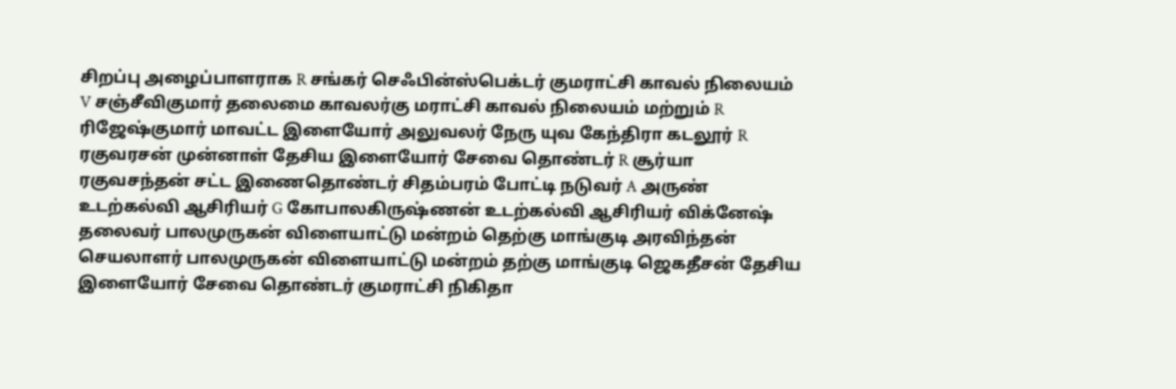சிறப்பு அழைப்பாளராக R சங்கர் செஃபின்ஸ்பெக்டர் குமராட்சி காவல் நிலையம் V சஞ்சீவிகுமார் தலைமை காவலர்கு மராட்சி காவல் நிலையம் மற்றும் R ரிஜேஷ்குமார் மாவட்ட இளையோர் அலுவலர் நேரு யுவ கேந்திரா கடலூர் R ரகுவரசன் முன்னாள் தேசிய இளையோர் சேவை தொண்டர் R சூர்யா ரகுவசந்தன் சட்ட இணைதொண்டர் சிதம்பரம் போட்டி நடுவர் A அருண் உடற்கல்வி ஆசிரியர் G கோபாலகிருஷ்ணன் உடற்கல்வி ஆசிரியர் விக்னேஷ் தலைவர் பாலமுருகன் விளையாட்டு மன்றம் தெற்கு மாங்குடி அரவிந்தன் செயலாளர் பாலமுருகன் விளையாட்டு மன்றம் தற்கு மாங்குடி ஜெகதீசன் தேசிய இளையோர் சேவை தொண்டர் குமராட்சி நிகிதா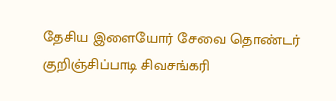தேசிய இளையோர் சேவை தொண்டர் குறிஞ்சிப்பாடி சிவசங்கரி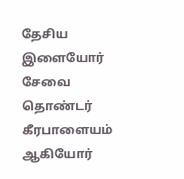தேசிய இளையோர் சேவை தொண்டர் கீரபாளையம் ஆகியோர்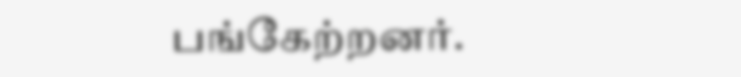பங்கேற்றனர்.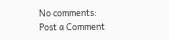No comments:
Post a Comment